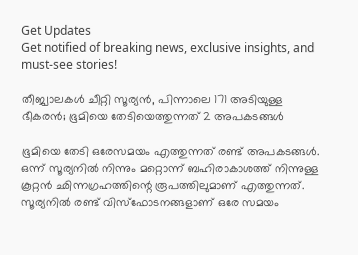Get Updates
Get notified of breaking news, exclusive insights, and must-see stories!

തീജ്വാലകള്‍ ചീറ്റി സൂര്യന്‍, പിന്നാലെ 171 അടിയുള്ള ഭീകരന്‍; ഭൂമിയെ തേടിയെത്തുന്നത് 2 അപകടങ്ങള്‍

ഭൂമിയെ തേടി ഒരേസമയം എത്തുന്നത് രണ്ട് അപകടങ്ങള്‍. ഒന്ന് സൂര്യനില്‍ നിന്നും മറ്റൊന്ന് ബഹിരാകാശത്ത് നിന്നുള്ള കൂറ്റന്‍ ഛിന്നഗ്രഹത്തിന്റെ രൂപത്തിലുമാണ് എത്തുന്നത്. സൂര്യനില്‍ രണ്ട് വിസ്‌ഫോടനങ്ങളാണ് ഒരേ സമയം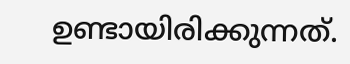ഉണ്ടായിരിക്കുന്നത്.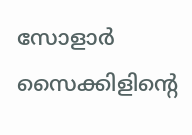സോളാര്‍ സൈക്കിളിന്റെ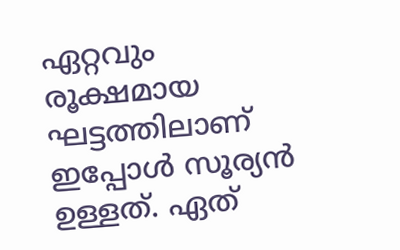ഏറ്റവും രൂക്ഷമായ ഘട്ടത്തിലാണ് ഇപ്പോള്‍ സൂര്യന്‍ ഉള്ളത്. ഏത്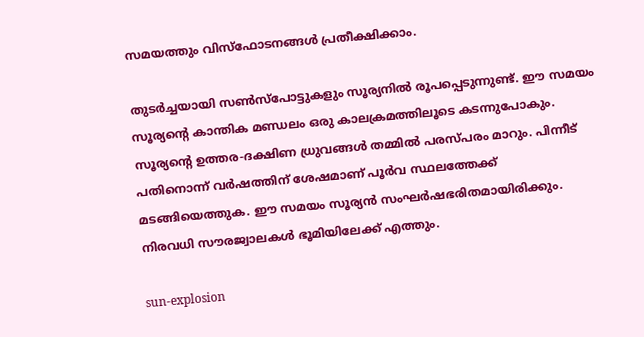സമയത്തും വിസ്‌ഫോടനങ്ങള്‍ പ്രതീക്ഷിക്കാം.

തുടര്‍ച്ചയായി സണ്‍സ്‌പോട്ടുകളും സൂര്യനില്‍ രൂപപ്പെടുന്നുണ്ട്. ഈ സമയം സൂര്യന്റെ കാന്തിക മണ്ഡലം ഒരു കാലക്രമത്തിലൂടെ കടന്നുപോകും. സൂര്യന്റെ ഉത്തര-ദക്ഷിണ ധ്രുവങ്ങള്‍ തമ്മില്‍ പരസ്പരം മാറും. പിന്നീട് പതിനൊന്ന് വര്‍ഷത്തിന് ശേഷമാണ് പൂര്‍വ സ്ഥലത്തേക്ക് മടങ്ങിയെത്തുക. ഈ സമയം സൂര്യന്‍ സംഘര്‍ഷഭരിതമായിരിക്കും. നിരവധി സൗരജ്വാലകള്‍ ഭൂമിയിലേക്ക് എത്തും.

sun-explosion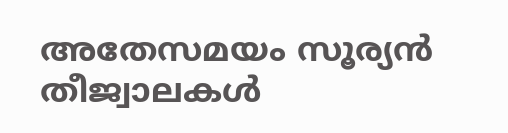അതേസമയം സൂര്യന്‍ തീജ്വാലകള്‍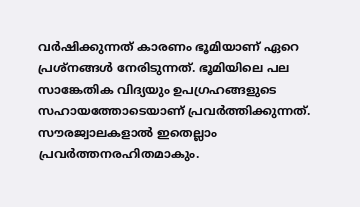വര്‍ഷിക്കുന്നത് കാരണം ഭൂമിയാണ് ഏറെ പ്രശ്‌നങ്ങള്‍ നേരിടുന്നത്. ഭൂമിയിലെ പല സാങ്കേതിക വിദ്യയും ഉപഗ്രഹങ്ങളുടെ സഹായത്തോടെയാണ് പ്രവര്‍ത്തിക്കുന്നത്. സൗരജ്വാലകളാല്‍ ഇതെല്ലാം പ്രവര്‍ത്തനരഹിതമാകും.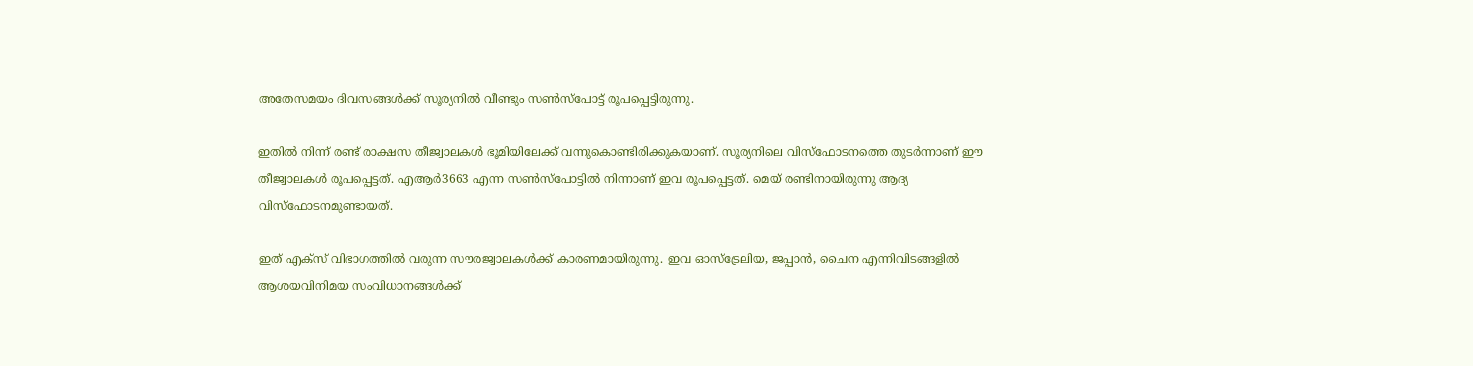അതേസമയം ദിവസങ്ങള്‍ക്ക് സൂര്യനില്‍ വീണ്ടും സണ്‍സ്‌പോട്ട് രൂപപ്പെട്ടിരുന്നു.

ഇതില്‍ നിന്ന് രണ്ട് രാക്ഷസ തീജ്വാലകള്‍ ഭൂമിയിലേക്ക് വന്നുകൊണ്ടിരിക്കുകയാണ്. സൂര്യനിലെ വിസ്‌ഫോടനത്തെ തുടര്‍ന്നാണ് ഈ തീജ്വാലകള്‍ രൂപപ്പെട്ടത്. എആര്‍3663 എന്ന സണ്‍സ്‌പോട്ടില്‍ നിന്നാണ് ഇവ രൂപപ്പെട്ടത്. മെയ് രണ്ടിനായിരുന്നു ആദ്യ വിസ്‌ഫോടനമുണ്ടായത്.

ഇത് എക്‌സ് വിഭാഗത്തില്‍ വരുന്ന സൗരജ്വാലകള്‍ക്ക് കാരണമായിരുന്നു. ഇവ ഓസ്‌ട്രേലിയ, ജപ്പാന്‍, ചൈന എന്നിവിടങ്ങളില്‍ ആശയവിനിമയ സംവിധാനങ്ങള്‍ക്ക്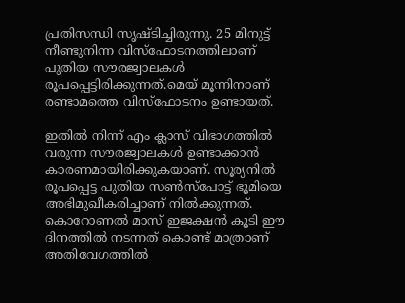പ്രതിസന്ധി സൃഷ്ടിച്ചിരുന്നു. 25 മിനുട്ട് നീണ്ടുനിന്ന വിസ്‌ഫോടനത്തിലാണ് പുതിയ സൗരജ്വാലകള്‍ രൂപപ്പെട്ടിരിക്കുന്നത്.മെയ് മൂന്നിനാണ് രണ്ടാമത്തെ വിസ്‌ഫോടനം ഉണ്ടായത്.

ഇതില്‍ നിന്ന് എം ക്ലാസ് വിഭാഗത്തില്‍ വരുന്ന സൗരജ്വാലകള്‍ ഉണ്ടാക്കാന്‍ കാരണമായിരിക്കുകയാണ്. സൂര്യനില്‍ രൂപപ്പെട്ട പുതിയ സണ്‍സ്‌പോട്ട് ഭൂമിയെ അഭിമുഖീകരിച്ചാണ് നില്‍ക്കുന്നത്. കൊറോണല്‍ മാസ് ഇജക്ഷന്‍ കൂടി ഈ ദിനത്തില്‍ നടന്നത് കൊണ്ട് മാത്രാണ് അതിവേഗത്തില്‍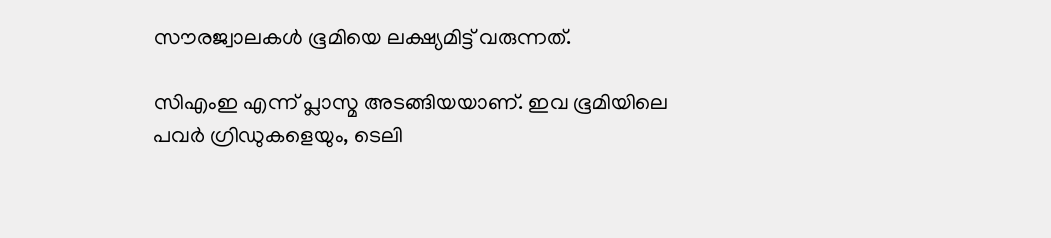സൗരജ്വാലകള്‍ ഭൂമിയെ ലക്ഷ്യമിട്ട് വരുന്നത്.

സിഎംഇ എന്ന് പ്ലാസ്മ അടങ്ങിയയാണ്. ഇവ ഭൂമിയിലെ പവര്‍ ഗ്രിഡുകളെയും, ടെലി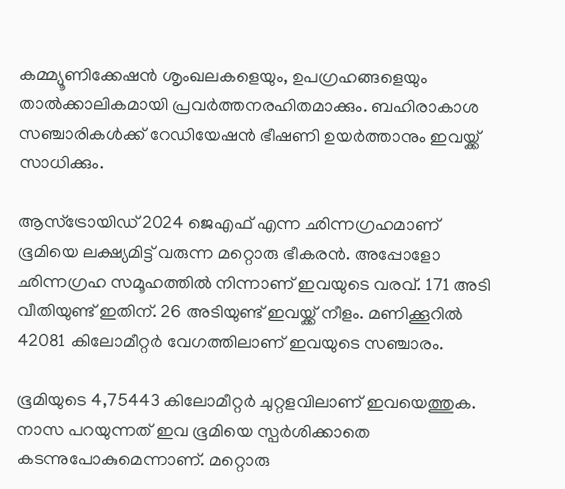കമ്മ്യൂണിക്കേഷന്‍ ശൃംഖലകളെയും, ഉപഗ്രഹങ്ങളെയും താല്‍ക്കാലികമായി പ്രവര്‍ത്തനരഹിതമാക്കും. ബഹിരാകാശ സഞ്ചാരികള്‍ക്ക് റേഡിയേഷന്‍ ഭീഷണി ഉയര്‍ത്താനും ഇവയ്ക്ക് സാധിക്കും.

ആസ്‌ട്രോയിഡ് 2024 ജെഎഫ് എന്ന ഛിന്നഗ്രഹമാണ് ഭൂമിയെ ലക്ഷ്യമിട്ട് വരുന്ന മറ്റൊരു ഭീകരന്‍. അപ്പോളോ ഛിന്നഗ്രഹ സമൂഹത്തില്‍ നിന്നാണ് ഇവയുടെ വരവ്. 171 അടി വീതിയുണ്ട് ഇതിന്. 26 അടിയുണ്ട് ഇവയ്ക്ക് നീളം. മണിക്കൂറില്‍ 42081 കിലോമീറ്റര്‍ വേഗത്തിലാണ് ഇവയുടെ സഞ്ചാരം.

ഭൂമിയുടെ 4,75443 കിലോമീറ്റര്‍ ചുറ്റളവിലാണ് ഇവയെത്തുക. നാസ പറയുന്നത് ഇവ ഭൂമിയെ സ്പര്‍ശിക്കാതെ കടന്നുപോകുമെന്നാണ്. മറ്റൊരു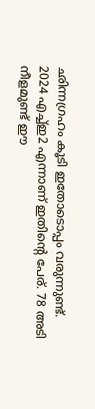ഛിന്നഗ്രഹം കൂടി ഇതോടൊപ്പം വരുന്നുണ്ട്. 2024 എച്ച്ഇ2 എന്നാണ് ഇതിന്റെ പേര്. 78 അടി നീളമുണ്ട് ഈ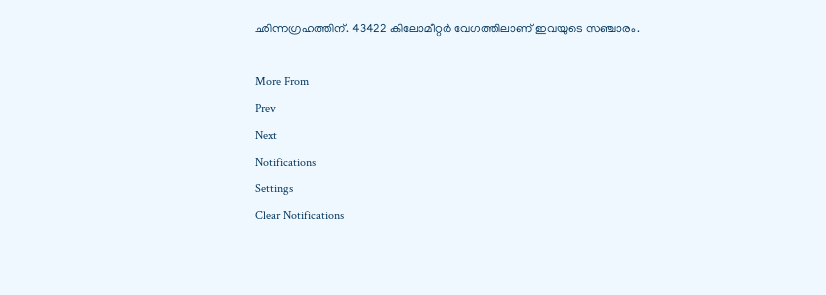ഛിന്നഗ്രഹത്തിന്. 43422 കിലോമീറ്റര്‍ വേഗത്തിലാണ് ഇവയുടെ സഞ്ചാരം.

More From
Prev
Next
Notifications
Settings
Clear Notifications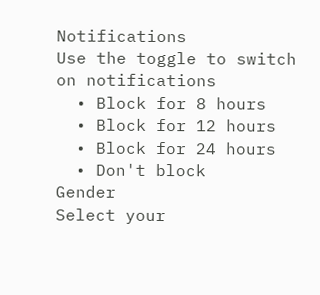Notifications
Use the toggle to switch on notifications
  • Block for 8 hours
  • Block for 12 hours
  • Block for 24 hours
  • Don't block
Gender
Select your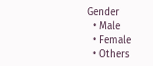Gender
  • Male
  • Female
  • Others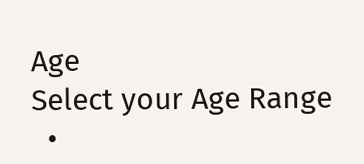Age
Select your Age Range
  •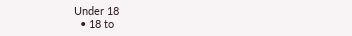Under 18
  • 18 to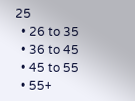25
  • 26 to 35
  • 36 to 45
  • 45 to 55
  • 55+